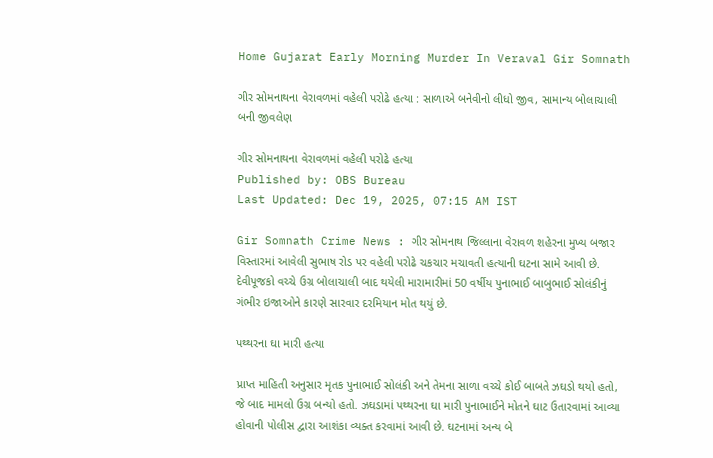Home Gujarat Early Morning Murder In Veraval Gir Somnath

ગીર સોમનાથના વેરાવળમાં વહેલી પરોઢે હત્યા : સાળાએ બનેવીનો લીધો જીવ, સામાન્ય બોલાચાલી બની જીવલેણ

ગીર સોમનાથના વેરાવળમાં વહેલી પરોઢે હત્યા
Published by: OBS Bureau
Last Updated: Dec 19, 2025, 07:15 AM IST

Gir Somnath Crime News : ગીર સોમનાથ જિલ્લાના વેરાવળ શહેરના મુખ્ય બજાર વિસ્તારમાં આવેલી સુભાષ રોડ પર વહેલી પરોઢે ચકચાર મચાવતી હત્યાની ઘટના સામે આવી છે. દેવીપૂજકો વચ્ચે ઉગ્ર બોલાચાલી બાદ થયેલી મારામારીમાં 50 વર્ષીય પુનાભાઈ બાબુભાઈ સોલંકીનું ગંભીર ઇજાઓને કારણે સારવાર દરમિયાન મોત થયું છે.

પથ્થરના ઘા મારી હત્યા

પ્રાપ્ત માહિતી અનુસાર મૃતક પુનાભાઈ સોલંકી અને તેમના સાળા વચ્ચે કોઈ બાબતે ઝઘડો થયો હતો, જે બાદ મામલો ઉગ્ર બન્યો હતો. ઝઘડામાં પથ્થરના ઘા મારી પુનાભાઈને મોતને ઘાટ ઉતારવામાં આવ્યા હોવાની પોલીસ દ્વારા આશંકા વ્યક્ત કરવામાં આવી છે. ઘટનામાં અન્ય બે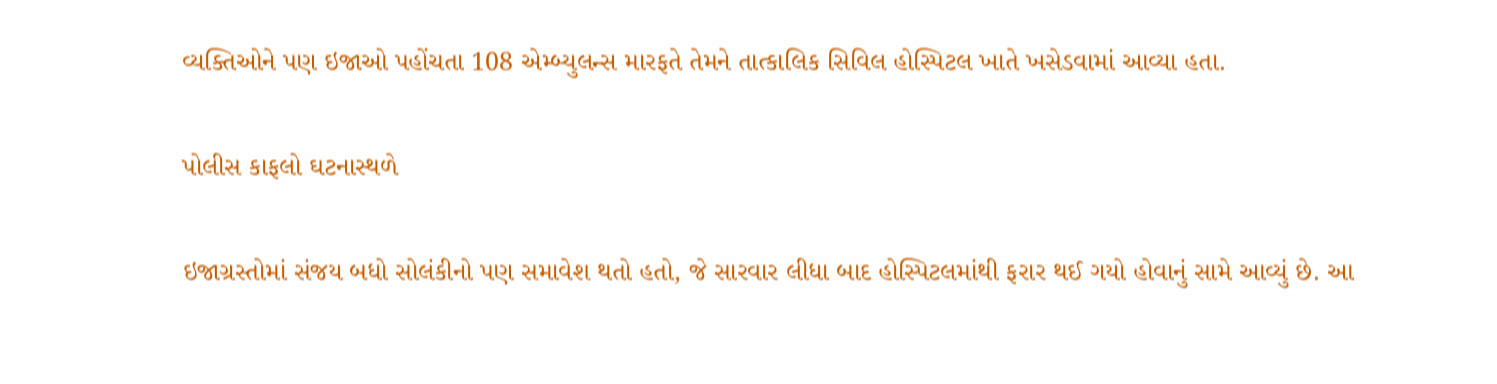વ્યક્તિઓને પણ ઇજાઓ પહોંચતા 108 એમ્બ્યુલન્સ મારફતે તેમને તાત્કાલિક સિવિલ હોસ્પિટલ ખાતે ખસેડવામાં આવ્યા હતા.

પોલીસ કાફલો ઘટનાસ્થળે

ઇજાગ્રસ્તોમાં સંજય બધો સોલંકીનો પણ સમાવેશ થતો હતો, જે સારવાર લીધા બાદ હોસ્પિટલમાંથી ફરાર થઈ ગયો હોવાનું સામે આવ્યું છે. આ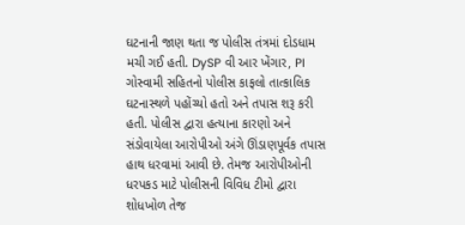ઘટનાની જાણ થતા જ પોલીસ તંત્રમાં દોડધામ મચી ગઈ હતી. DySP વી આર ખેંગાર, PI ગોસ્વામી સહિતનો પોલીસ કાફલો તાત્કાલિક ઘટનાસ્થળે પહોંચ્યો હતો અને તપાસ શરૂ કરી હતી. પોલીસ દ્વારા હત્યાના કારણો અને સંડોવાયેલા આરોપીઓ અંગે ઊંડાણપૂર્વક તપાસ હાથ ધરવામાં આવી છે. તેમજ આરોપીઓની ધરપકડ માટે પોલીસની વિવિધ ટીમો દ્વારા શોધખોળ તેજ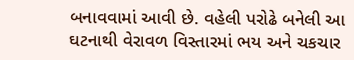બનાવવામાં આવી છે. વહેલી પરોઢે બનેલી આ ઘટનાથી વેરાવળ વિસ્તારમાં ભય અને ચકચાર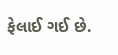ફેલાઈ ગઈ છે.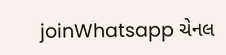joinWhatsapp ચેનલ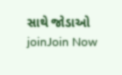સાથે જોડાઓ
joinJoin Now